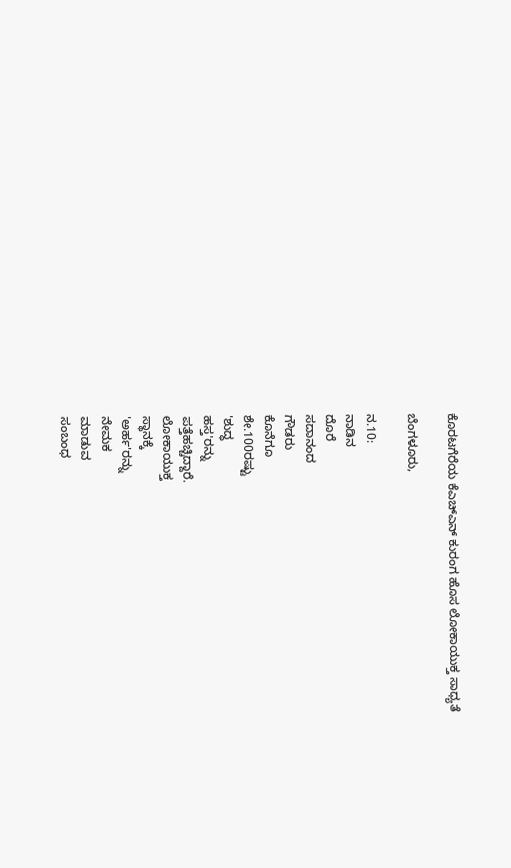ಕೊರಟಗೆರೆಯ ಕೆಎಚ್ಎನ್ ಕುರಂಗ ಹೊಸ ಲೋಕಾಯುಕ್ತ ಸಾಧ್ಯತೆ

ಬೆಂಗಳೂರು,

ನ.10:
ನಾಡಿನ
ದೊರೆ
ಸದಾನಂದ
ಗೌಡರು
ಕೊನೆಗೂ
ಶೇ.100ರಷ್ಟು
'ಶುದ್ಧ
ಹಸ್ತ'ರನ್ನು
ಪತ್ತೆಹಚ್ಚಿದ್ದಾರೆ.
ಲೋಕಾಯುಕ್ತ
ಸ್ಥಾನಕ್ಕೆ
'ಅರ್ಹ'ರನ್ನು
ನೇಮಕ
ಮಾಡುವ
ಸಂಬಂಧ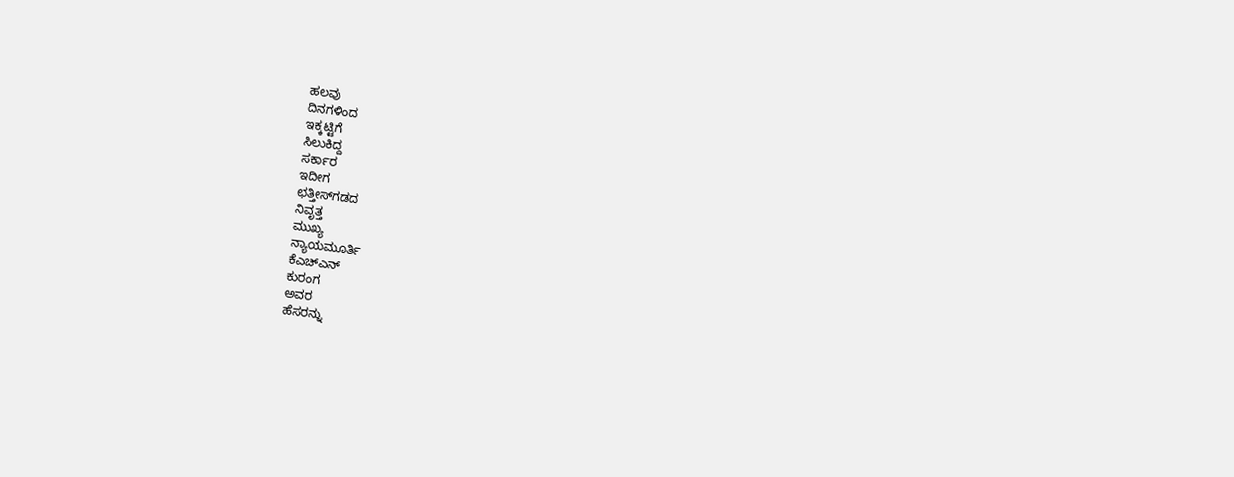ಹಲವು
ದಿನಗಳಿಂದ
ಇಕ್ಕಟ್ಟಿಗೆ
ಸಿಲುಕಿದ್ದ
ಸರ್ಕಾರ
ಇದೀಗ
ಛತ್ತೀಸ್‌ಗಡದ
ನಿವೃತ್ತ
ಮುಖ್ಯ
ನ್ಯಾಯಮೂರ್ತಿ
ಕೆಎಚ್ಎನ್
ಕುರಂಗ
ಅವರ
ಹೆಸರನ್ನು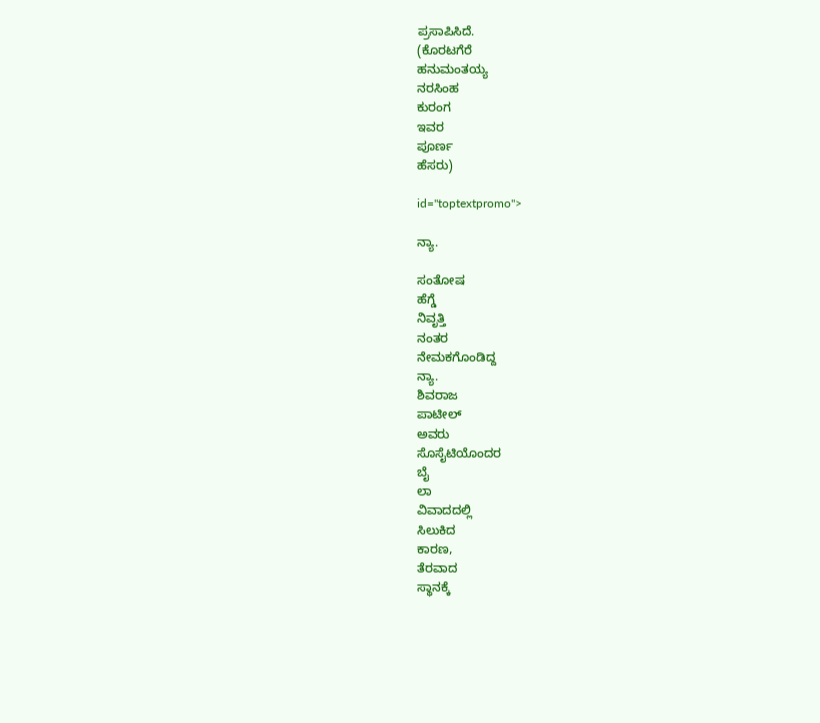ಪ್ರಸಾಪಿಸಿದೆ.
(ಕೊರಟಗೆರೆ
ಹನುಮಂತಯ್ಯ
ನರಸಿಂಹ
ಕುರಂಗ
ಇವರ
ಪೂರ್ಣ
ಹೆಸರು)

id="toptextpromo">

ನ್ಯಾ.

ಸಂತೋಷ
ಹೆಗ್ಡೆ
ನಿವೃತ್ತಿ
ನಂತರ
ನೇಮಕಗೊಂಡಿದ್ದ
ನ್ಯಾ.
ಶಿವರಾಜ
ಪಾಟೀಲ್
ಅವರು
ಸೊಸೈಟಿಯೊಂದರ
ಬೈ
ಲಾ
ವಿವಾದದಲ್ಲಿ
ಸಿಲುಕಿದ
ಕಾರಣ,
ತೆರವಾದ
ಸ್ಥಾನಕ್ಕೆ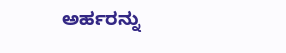ಅರ್ಹರನ್ನು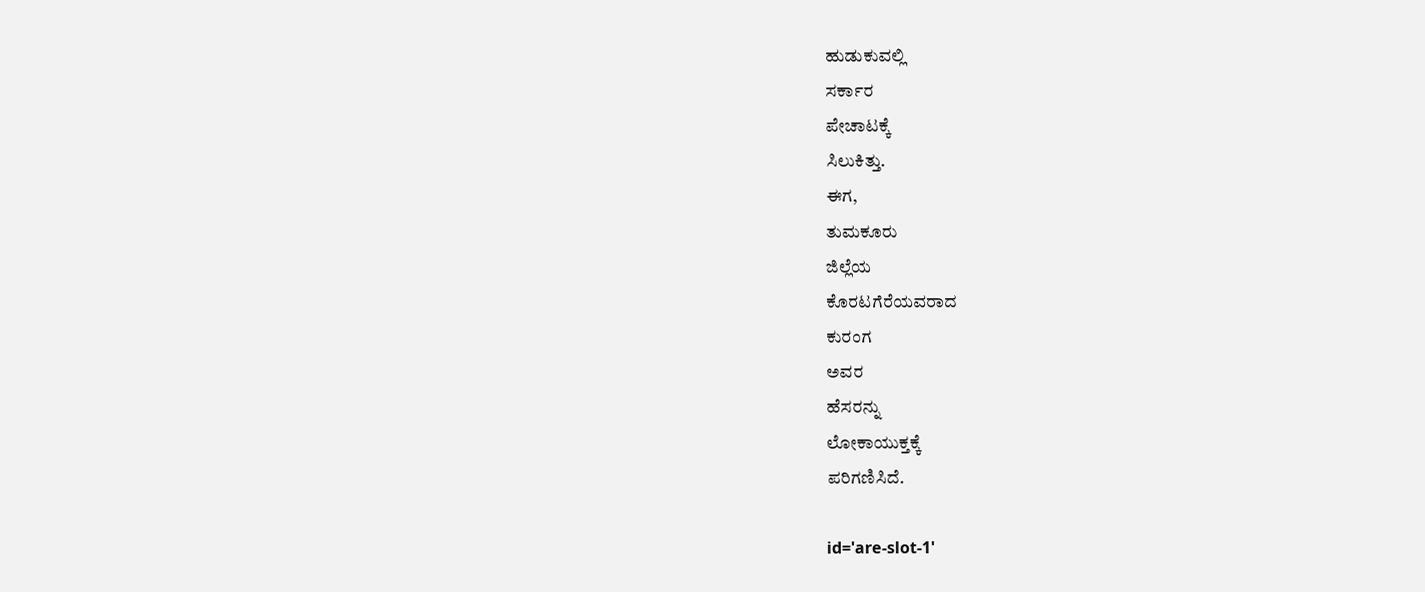ಹುಡುಕುವಲ್ಲಿ
ಸರ್ಕಾರ
ಪೇಚಾಟಕ್ಕೆ
ಸಿಲುಕಿತ್ತು.
ಈಗ,
ತುಮಕೂರು
ಜಿಲ್ಲೆಯ
ಕೊರಟಗೆರೆಯವರಾದ
ಕುರಂಗ
ಅವರ
ಹೆಸರನ್ನು
ಲೋಕಾಯುಕ್ತಕ್ಕೆ
ಪರಿಗಣಿಸಿದೆ.

id='are-slot-1'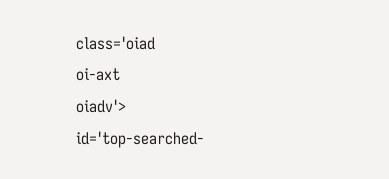class='oiad
oi-axt
oiadv'>
id='top-searched-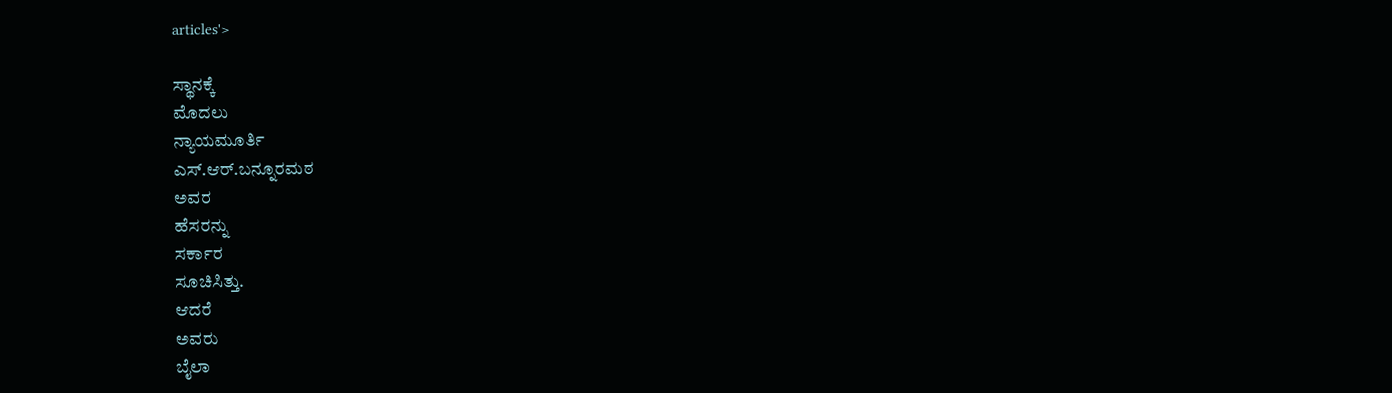articles'>

ಸ್ಥಾನಕ್ಕೆ
ಮೊದಲು
ನ್ಯಾಯಮೂರ್ತಿ
ಎಸ್.ಆರ್.ಬನ್ನೂರಮಠ
ಅವರ
ಹೆಸರನ್ನು
ಸರ್ಕಾರ
ಸೂಚಿಸಿತ್ತು.
ಆದರೆ
ಅವರು
ಬೈಲಾ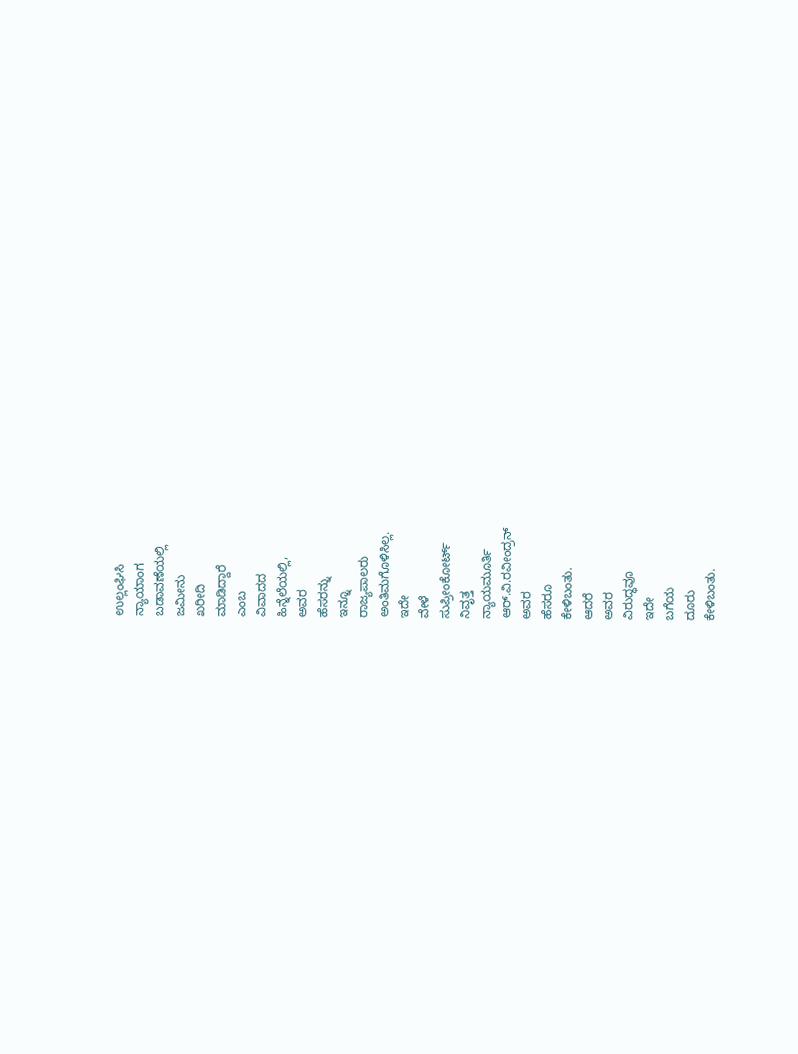ಉಲ್ಲಂಘಿಸಿ
ನ್ಯಾಯಾಂಗ
ಬಡಾವಣೆಯಲ್ಲಿ
ಜಮೀನು
ಖರೀದಿ
ಮಾಡಿದ್ದಾರೆ
ಎಂಬ
ವಿವಾದದ
ಹಿನ್ನೆಲೆಯಲ್ಲಿ,
ಅವರ
ಹೆಸರನ್ನು
ಇನ್ನೂ
ರಾಜ್ಯಪಾಲರು
ಅಂತಿಮಗೊಳಿಸಿಲ್ಲ.
ಇದೇ
ವೇಳೆ
ಸುಪ್ರೀಂಕೋರ್ಟ್
ನಿವೃತ್ತ
ನ್ಯಾಯಮೂರ್ತಿ
ಆರ್.ವಿ.ರವೀಂದ್ರನ್
ಅವರ
ಹೆಸರೂ
ಕೇಳಿಬಂತು.
ಆದರೆ
ಅವರ
ವಿರುದ್ಧವೂ
ಇದೇ
ಬಗೆಯ
ದೂರು
ಕೇಳಿಬಂತು.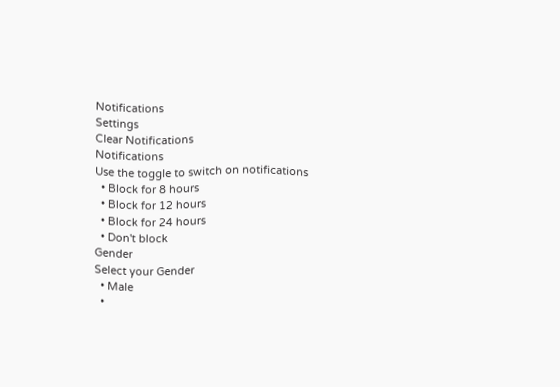Notifications
Settings
Clear Notifications
Notifications
Use the toggle to switch on notifications
  • Block for 8 hours
  • Block for 12 hours
  • Block for 24 hours
  • Don't block
Gender
Select your Gender
  • Male
  •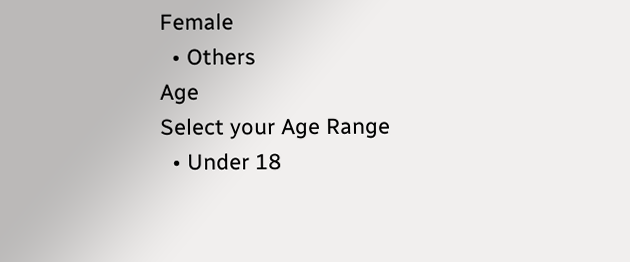Female
  • Others
Age
Select your Age Range
  • Under 18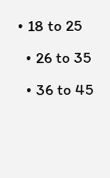• 18 to 25
  • 26 to 35
  • 36 to 45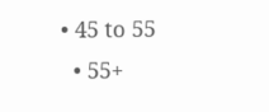• 45 to 55
  • 55+